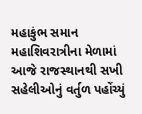મહાકુંભ સમાન મહાશિવરાત્રીના મેળામાં આજે રાજસ્થાનથી સખી સહેલીઓનું વર્તુળ પહોંચ્યું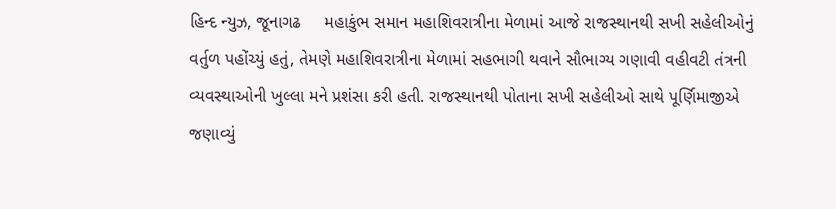હિન્દ ન્યુઝ, જૂનાગઢ     મહાકુંભ સમાન મહાશિવરાત્રીના મેળામાં આજે રાજસ્થાનથી સખી સહેલીઓનું વર્તુળ પહોંચ્યું હતું, તેમણે મહાશિવરાત્રીના મેળામાં સહભાગી થવાને સૌભાગ્ય ગણાવી વહીવટી તંત્રની વ્યવસ્થાઓની ખુલ્લા મને પ્રશંસા કરી હતી. રાજસ્થાનથી પોતાના સખી સહેલીઓ સાથે પૂર્ણિમાજીએ જણાવ્યું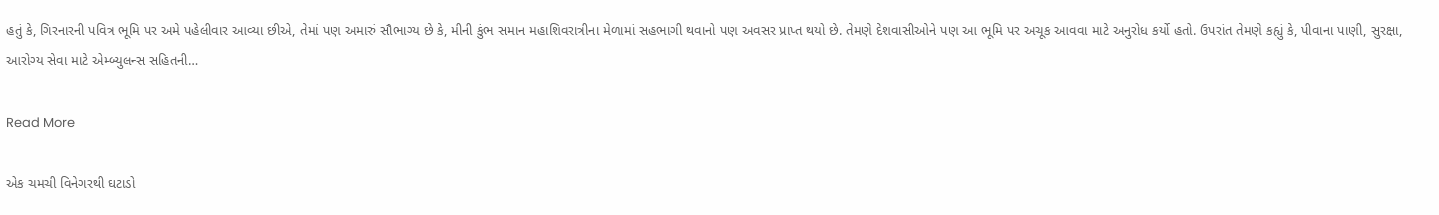હતું કે, ગિરનારની પવિત્ર ભૂમિ પર અમે પહેલીવાર આવ્યા છીએ, તેમાં પણ અમારું સૌભાગ્ય છે કે, મીની કુંભ સમાન મહાશિવરાત્રીના મેળામાં સહભાગી થવાનો પણ અવસર પ્રાપ્ત થયો છે. તેમણે દેશવાસીઓને પણ આ ભૂમિ પર અચૂક આવવા માટે અનુરોધ કર્યો હતો. ઉપરાંત તેમણે કહ્યું કે, પીવાના પાણી, સુરક્ષા, આરોગ્ય સેવા માટે એમ્બ્યુલન્સ સહિતની…

Read More

એક ચમચી વિનેગરથી ઘટાડો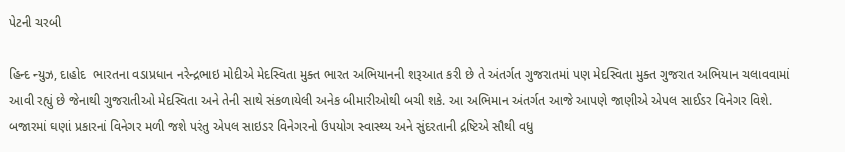પેટની ચરબી

હિન્દ ન્યુઝ, દાહોદ  ભારતના વડાપ્રધાન નરેન્દ્રભાઇ મોદીએ મેદસ્વિતા મુક્ત ભારત અભિયાનની શરૂઆત કરી છે તે અંતર્ગત ગુજરાતમાં પણ મેદસ્વિતા મુક્ત ગુજરાત અભિયાન ચલાવવામાં આવી રહ્યું છે જેનાથી ગુજરાતીઓ મેદસ્વિતા અને તેની સાથે સંકળાયેલી અનેક બીમારીઓથી બચી શકે. આ અભિમાન અંતર્ગત આજે આપણે જાણીએ એપલ સાઈડર વિનેગર વિશે.   બજારમાં ઘણાં પ્રકારનાં વિનેગર મળી જશે પરંતુ એપલ સાઇડર વિનેગરનો ઉપયોગ સ્વાસ્થ્ય અને સુંદરતાની દ્રષ્ટિએ સૌથી વધુ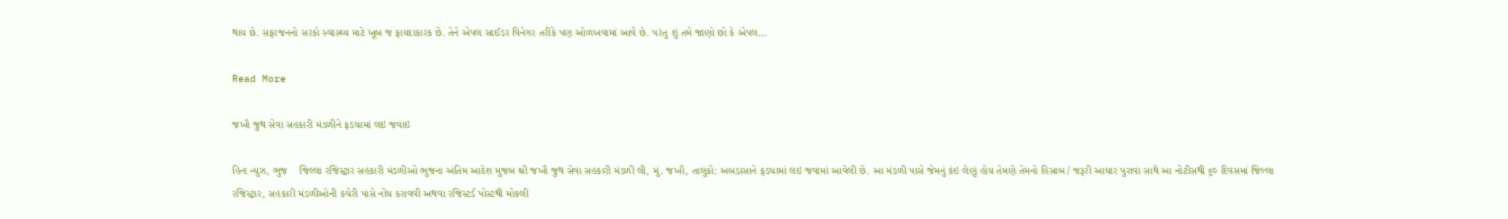થાય છે. સફરજનનો સરકો સ્વાસ્થ્ય માટે ખૂબ જ ફાયદાકારક છે. તેને એપલ સાઈડર વિનેગર તરીકે પણ ઓળખવામાં આવે છે. પરંતુ શું તમે જાણો છો કે એપલ…

Read More

જખૌ જુથ સેવા સહકારી મંડળીને ફડચામાં લઇ જવાઇ

હિન્દ ન્યુઝ, ભુજ    જિલ્લા રજિસ્ટ્રાર સહકારી મંડળીઓ ભુજના અંતિમ આદેશ મુજબ શ્રી જખૌ જુથ સેવા સહકારી મંડળી લી, મું. જખૌ, તાલુકો: અબડાસાને ફડચામાં લઇ જવામાં આવેલી છે. આ મંડળી પાસે જેમનું કંઇ લેણું હોય તેમણે તેમનો હિસાબ/ જરૂરી આધાર પુરાવા સાથે આ નોટીસથી ૬૦ દિવસમાં જિલ્લા રજિસ્ટ્રાર, સહકારી મંડળીઓની કચેરી પાસે નોંધ કરાવવી અથવા રજિસ્ટર્ડ પોસ્ટથી મોકલી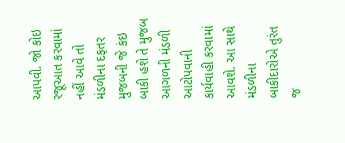આપવી. જો કોઇ રજૂઆત કરવામાં નહીં આવે તો મંડળીના દફતર મુજબની જે કંઇ બાકી હશે તે મુજબ આગળની મંડળી આટોપવાની કાર્યવાહી કરવામાં આવશે. આ સાથે મંડળીના બાકીદારોએ તુરંત જ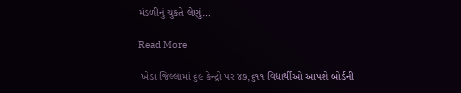મંડળીનું ચુકતે લેણું…

Read More

 ખેડા જિલ્લામાં ૬૯ કેન્દ્રો પર ૪૭,૬૧૧ વિદ્યાર્થીઓ આપશે બોર્ડની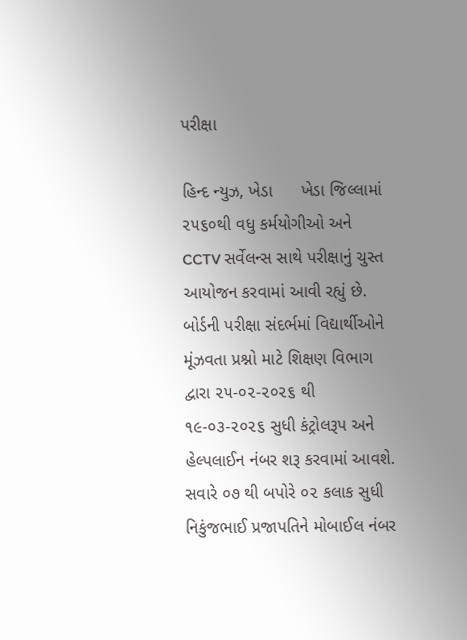પરીક્ષા

હિન્દ ન્યુઝ, ખેડા      ખેડા જિલ્લામાં ૨૫૬૦થી વધુ કર્મયોગીઓ અને CCTV સર્વેલન્સ સાથે પરીક્ષાનું ચુસ્ત આયોજન કરવામાં આવી રહ્યું છે.  બોર્ડની પરીક્ષા સંદર્ભમાં વિદ્યાર્થીઓને મૂંઝવતા પ્રશ્નો માટે શિક્ષણ વિભાગ દ્વારા ૨૫-૦૨-૨૦૨૬ થી ૧૯-૦૩-૨૦૨૬ સુધી કંટ્રોલરૂપ અને હેલ્પલાઈન નંબર શરૂ કરવામાં આવશે. સવારે ૦૭ થી બપોરે ૦૨ કલાક સુધી નિકુંજભાઈ પ્રજાપતિને મોબાઈલ નંબર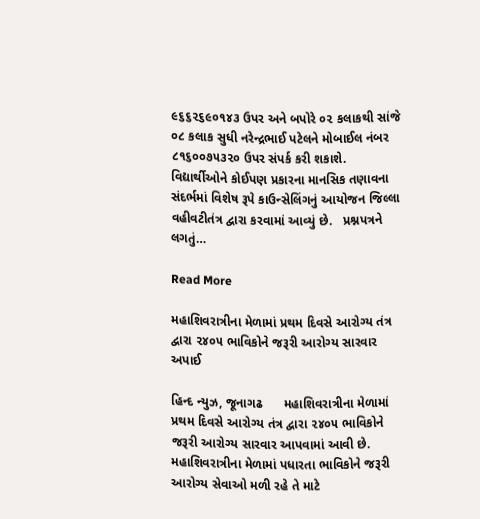૯૬૬૨૬૯૦૧૪૩ ઉપર અને બપોરે ૦૨ કલાકથી સાંજે ૦૮ કલાક સુધી નરેન્દ્રભાઈ પટેલને મોબાઈલ નંબર ૮૧૬૦૦૭૫૩૨૦ ઉપર સંપર્ક કરી શકાશે. વિદ્યાર્થીઓને કોઈપણ પ્રકારના માનસિક તણાવના સંદર્ભમાં વિશેષ રૂપે કાઉન્સેલિંગનું આયોજન જિલ્લા વહીવટીતંત્ર દ્વારા કરવામાં આવ્યું છે.   પ્રશ્નપત્રને લગતું…

Read More

મહાશિવરાત્રીના મેળામાં પ્રથમ દિવસે આરોગ્ય તંત્ર દ્વારા ૨૪૦૫ ભાવિકોને જરૂરી આરોગ્ય સારવાર અપાઈ

હિન્દ ન્યુઝ, જૂનાગઢ      મહાશિવરાત્રીના મેળામાં પ્રથમ દિવસે આરોગ્ય તંત્ર દ્વારા ૨૪૦૫ ભાવિકોને જરૂરી આરોગ્ય સારવાર આપવામાં આવી છે. મહાશિવરાત્રીના મેળામાં પધારતા ભાવિકોને જરૂરી આરોગ્ય સેવાઓ મળી રહે તે માટે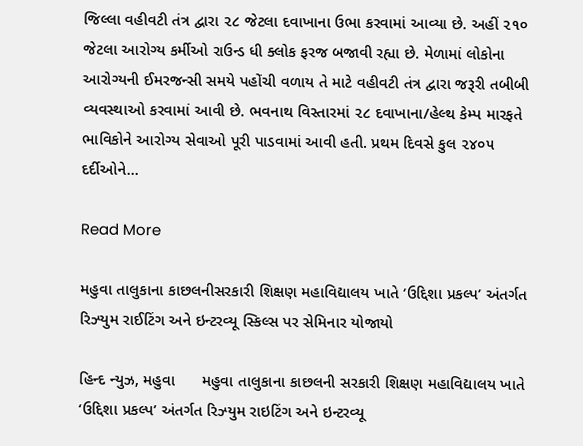જિલ્લા વહીવટી તંત્ર દ્વારા ૨૮ જેટલા દવાખાના ઉભા કરવામાં આવ્યા છે. અહીં ૨૧૦ જેટલા આરોગ્ય કર્મીઓ રાઉન્ડ ધી ક્લોક ફરજ બજાવી રહ્યા છે. મેળામાં લોકોના આરોગ્યની ઈમરજન્સી સમયે પહોંચી વળાય તે માટે વહીવટી તંત્ર દ્વારા જરૂરી તબીબી વ્યવસ્થાઓ કરવામાં આવી છે. ભવનાથ વિસ્તારમાં ૨૮ દવાખાના/હેલ્થ કેમ્પ મારફતે ભાવિકોને આરોગ્ય સેવાઓ પૂરી પાડવામાં આવી હતી. પ્રથમ દિવસે કુલ ૨૪૦૫ દર્દીઓને…

Read More

મહુવા તાલુકાના કાછલનીસરકારી શિક્ષણ મહાવિદ્યાલય ખાતે ‘ઉદ્દિશા પ્રકલ્પ’ અંતર્ગત રિઝ્યુમ રાઈટિંગ અને ઇન્ટરવ્યૂ સ્કિલ્સ પર સેમિનાર યોજાયો

હિન્દ ન્યુઝ, મહુવા      મહુવા તાલુકાના કાછલની સરકારી શિક્ષણ મહાવિદ્યાલય ખાતે ‘ઉદ્દિશા પ્રકલ્પ’ અંતર્ગત રિઝ્યુમ રાઇટિંગ અને ઇન્ટરવ્યૂ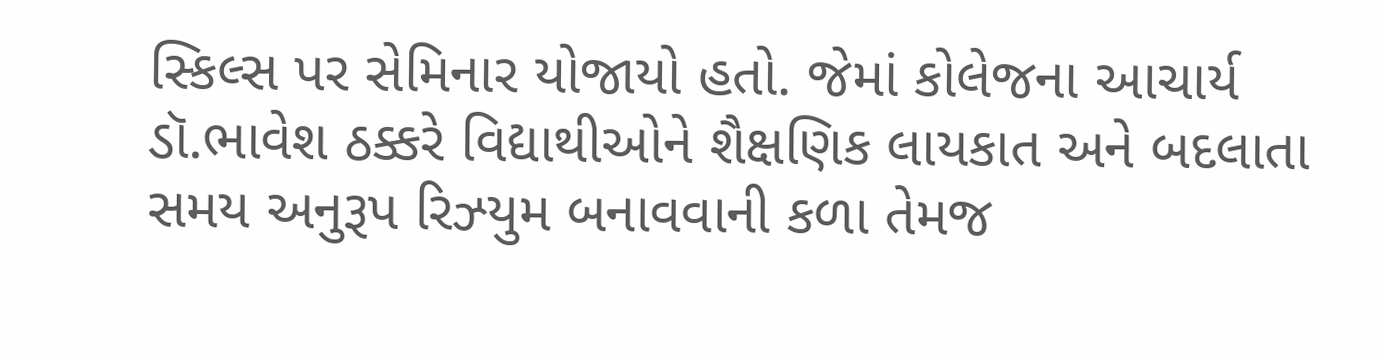સ્કિલ્સ પર સેમિનાર યોજાયો હતો. જેમાં કોલેજના આચાર્ય ડૉ.ભાવેશ ઠક્કરે વિદ્યાથીઓને શૈક્ષણિક લાયકાત અને બદલાતા સમય અનુરૂપ રિઝ્યુમ બનાવવાની કળા તેમજ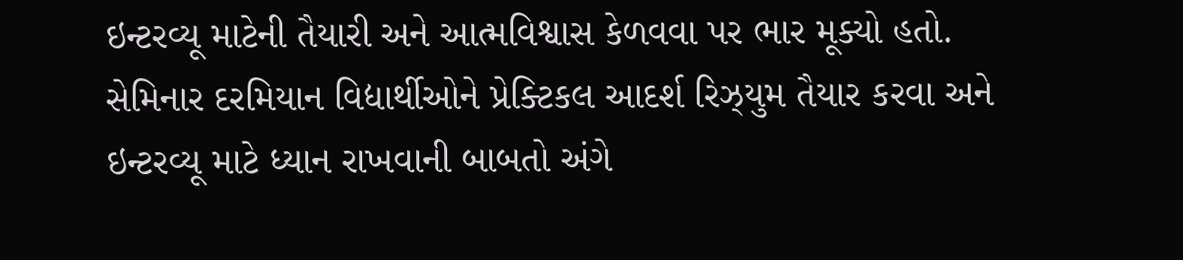ઇન્ટરવ્યૂ માટેની તૈયારી અને આત્મવિશ્વાસ કેળવવા પર ભાર મૂક્યો હતો. સેમિનાર દરમિયાન વિદ્યાર્થીઓને પ્રેક્ટિકલ આદર્શ રિઝ્યુમ તૈયાર કરવા અને ઇન્ટરવ્યૂ માટે ધ્યાન રાખવાની બાબતો અંગે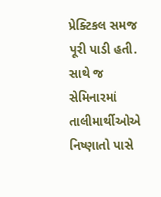પ્રેક્ટિકલ સમજ પૂરી પાડી હતી. સાથે જ સેમિનારમાં તાલીમાર્થીઓએ નિષ્ણાતો પાસે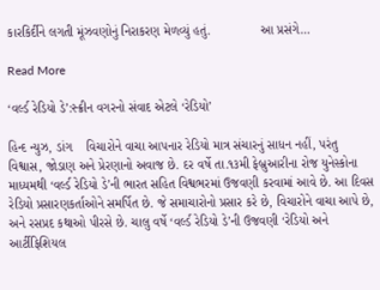કારકિર્દીને લગતી મૂંઝવણોનું નિરાકરણ મેળવ્યું હતું.              આ પ્રસંગે…

Read More

‘વર્લ્ડ રેડિયો ડે’:સ્ક્રીન વગરનો સંવાદ એટલે ‘રેડિયો’

હિન્દ ન્યુઝ, ડાંગ    વિચારોને વાચા આપનાર રેડિયો માત્ર સંચારનું સાધન નહીં, પરંતુ વિશ્વાસ, જોડાણ અને પ્રેરણાનો અવાજ છે. દર વર્ષે તા.૧૩મી ફેબ્રુઆરીના રોજ યુનેસ્કોના માધ્યમથી ‘વર્લ્ડ રેડિયો ડે’ની ભારત સહિત વિશ્વભરમાં ઉજવણી કરવામાં આવે છે. આ દિવસ રેડિયો પ્રસારણકર્તાઓને સમર્પિત છે. જે સમાચારોનો પ્રસાર કરે છે, વિચારોને વાચા આપે છે, અને રસપ્રદ કથાઓ પીરસે છે. ચાલુ વર્ષે ‘વર્લ્ડ રેડિયો ડે’ની ઉજવણી ‘રેડિયો અને આર્ટીફિશિયલ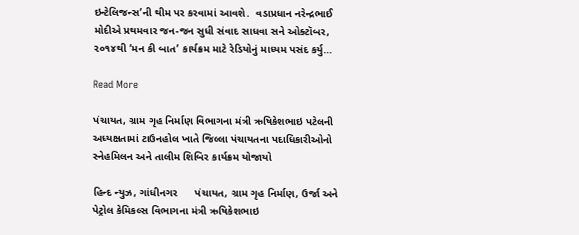ઇન્ટેલિજન્સ’ની થીમ પર કરવામાં આવશે.  વડાપ્રધાન નરેન્દ્રભાઈ મોદીએ પ્રથમવાર જન-જન સુધી સંવાદ સાધવા સને ઓક્ટૉબર, ૨૦૧૪થી ‘મન કી બાત’ કાર્યક્રમ માટે રેડિયોનું માધ્યમ પસંદ કર્યુ…

Read More

પંચાયત, ગ્રામ ગૃહ નિર્માણ વિભાગના મંત્રી ઋષિકેશભાઇ પટેલની અધ્યક્ષતામાં ટાઉનહોલ ખાતે જિલ્લા પંચાયતના પદાધિકારીઓનો સ્નેહમિલન અને તાલીમ શિબિર કાર્યક્રમ યોજાયો

હિન્દ ન્યુઝ, ગાંધીનગર      પંચાયત, ગ્રામ ગૃહ નિર્માણ, ઉર્જા અને પેટ્રોલ કેમિકલ્સ વિભાગના મંત્રી ઋષિકેશભાઇ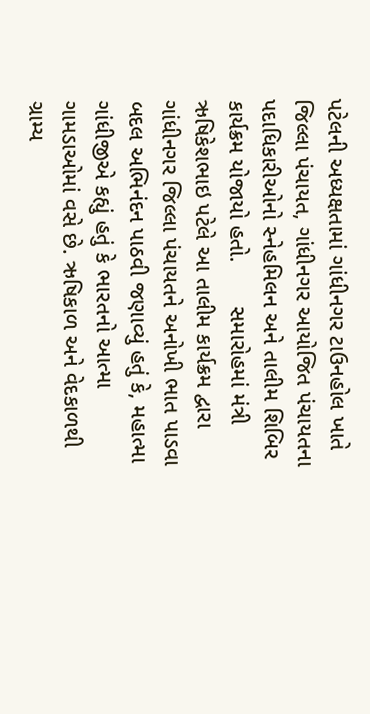પટેલની અધ્યક્ષતામાં ગાંધીનગર ટાઉનહોલ ખાતે જિલ્લા પંચાયત, ગાંધીનગર આયોજિત પંચાયતના પદાધિકારીઓનો સ્નેહમિલન અને તાલીમ શિબિર કાર્યક્રમ યોજાયો હતો.       સમારોહમાં મંત્રી ઋષિકેશભાઇ પટેલે આ તાલીમ કાર્યક્રમ દ્વારા ગાંધીનગર જિલ્લા પંચાયતને અનોખી ભાત પાડવા બદલ અભિનંદન પાઠવી જણાવ્યું હતું કે, મહાત્મા ગાંધીજીએ કહ્યું હતું કે ભારતનો આત્મા ગામડાઓમાં વસે છે. ઋષિકાળ અને વેદકાળથી ગ્રામ્ય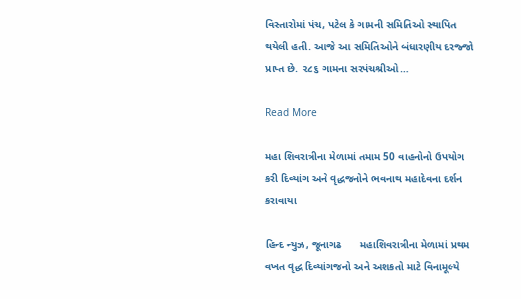વિસ્તારોમાં પંચ, પટેલ કે ગામની સમિતિઓ સ્થાપિત થયેલી હતી. આજે આ સમિતિઓને બંધારણીય દરજ્જો પ્રાપ્ત છે. ૨૮૬ ગામના સરપંચશ્રીઓ…

Read More

મહા શિવરાત્રીના મેળામાં તમામ 50 વાહનોનો ઉપયોગ કરી દિવ્યાંગ અને વૃદ્ધજનોને ભવનાથ મહાદેવના દર્શન કરાવાયા

હિન્દ ન્યુઝ, જૂનાગઢ      મહાશિવરાત્રીના મેળામાં પ્રથમ વખત વૃદ્ધ દિવ્યાંગજનો અને અશકતો માટે વિનામૂલ્યે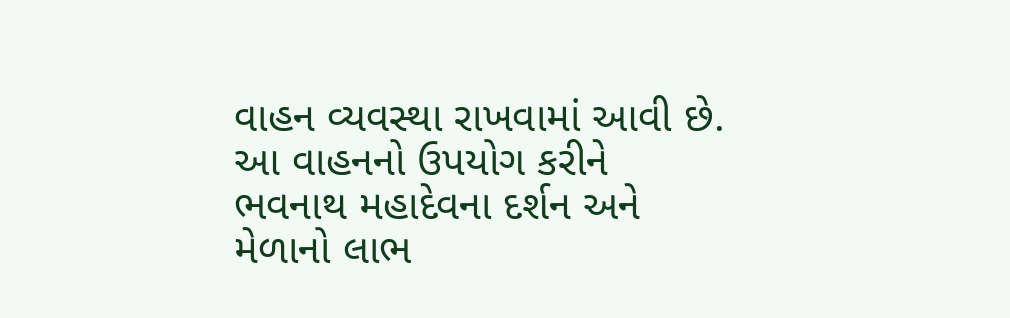વાહન વ્યવસ્થા રાખવામાં આવી છે. આ વાહનનો ઉપયોગ કરીને ભવનાથ મહાદેવના દર્શન અને મેળાનો લાભ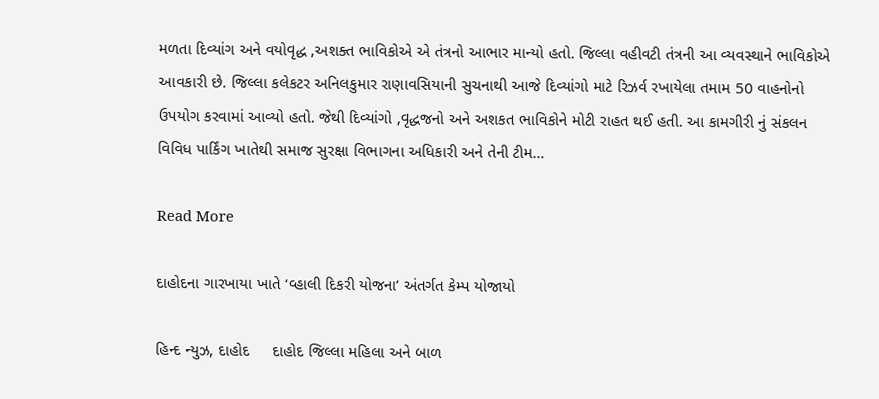મળતા દિવ્યાંગ અને વયોવૃદ્ધ ,અશક્ત ભાવિકોએ એ તંત્રનો આભાર માન્યો હતો. જિલ્લા વહીવટી તંત્રની આ વ્યવસ્થાને ભાવિકોએ આવકારી છે. જિલ્લા કલેકટર અનિલકુમાર રાણાવસિયાની સુચનાથી આજે દિવ્યાંગો માટે રિઝર્વ રખાયેલા તમામ 50 વાહનોનો ઉપયોગ કરવામાં આવ્યો હતો. જેથી દિવ્યાંગો ,વૃદ્ધજનો અને અશકત ભાવિકોને મોટી રાહત થઈ હતી. આ કામગીરી નું સંકલન વિવિધ પાર્કિંગ ખાતેથી સમાજ સુરક્ષા વિભાગના અધિકારી અને તેની ટીમ…

Read More

દાહોદના ગારખાયા ખાતે ‘વ્હાલી દિકરી યોજના’ અંતર્ગત કેમ્પ યોજાયો

હિન્દ ન્યુઝ, દાહોદ     દાહોદ જિલ્લા મહિલા અને બાળ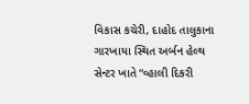વિકાસ કચેરી, દાહોદ તાલુકાના ગારખાયા સ્થિત અર્બન હેલ્થ સેન્ટર ખાતે “વ્હાલી દિકરી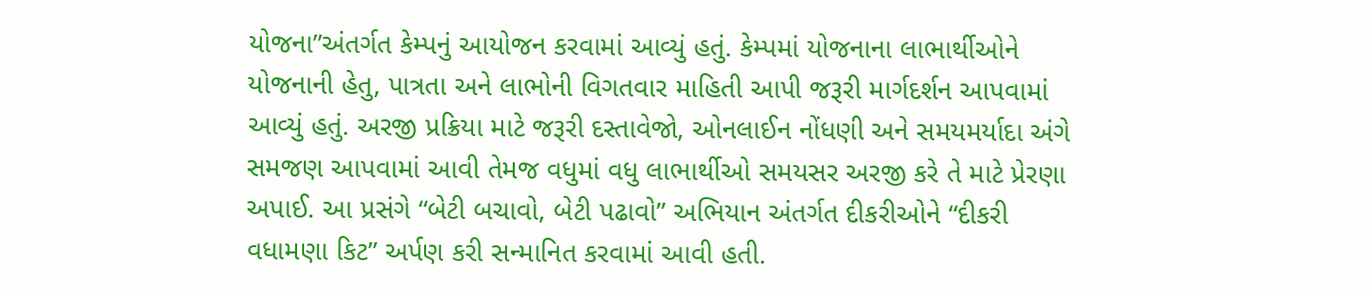યોજના”અંતર્ગત કેમ્પનું આયોજન કરવામાં આવ્યું હતું. કેમ્પમાં યોજનાના લાભાર્થીઓને યોજનાની હેતુ, પાત્રતા અને લાભોની વિગતવાર માહિતી આપી જરૂરી માર્ગદર્શન આપવામાં આવ્યું હતું. અરજી પ્રક્રિયા માટે જરૂરી દસ્તાવેજો, ઓનલાઈન નોંધણી અને સમયમર્યાદા અંગે સમજણ આપવામાં આવી તેમજ વધુમાં વધુ લાભાર્થીઓ સમયસર અરજી કરે તે માટે પ્રેરણા અપાઈ. આ પ્રસંગે “બેટી બચાવો, બેટી પઢાવો” અભિયાન અંતર્ગત દીકરીઓને “દીકરી વધામણા કિટ” અર્પણ કરી સન્માનિત કરવામાં આવી હતી.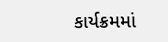કાર્યક્રમમાં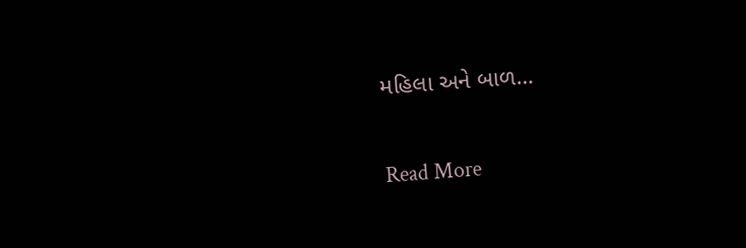મહિલા અને બાળ…

Read More